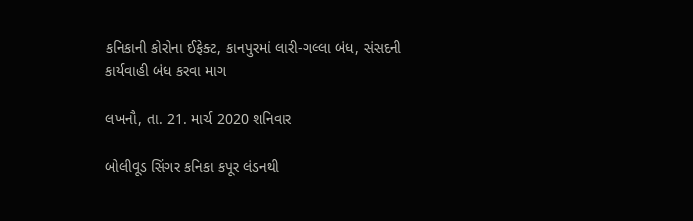કનિકાની કોરોના ઈફેક્ટ, કાનપુરમાં લારી-ગલ્લા બંધ, સંસદની કાર્યવાહી બંધ કરવા માગ

લખનૌ, તા. 21. માર્ચ 2020 શનિવાર

બોલીવૂડ સિંગર કનિકા કપૂર લંડનથી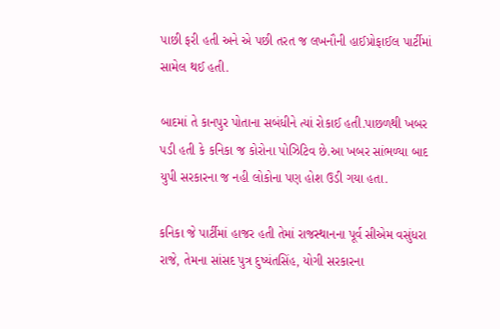પાછી ફરી હતી અને એ પછી તરત જ લખનૌની હાઈપ્રોફાઈલ પાર્ટીમાં સામેલ થઈ હતી.

બાદમાં તે કાનપુર પોતાના સબંધીને ત્યાં રોકાઈ હતી.પાછળથી ખબર પડી હતી કે કનિકા જ કોરોના પોઝિટિવ છે.આ ખબર સાંભળ્યા બાદ યુપી સરકારના જ નહી લોકોના પણ હોશ ઉડી ગયા હતા.

કનિકા જે પાર્ટીમાં હાજર હતી તેમાં રાજસ્થાનના પૂર્વ સીએમ વસુંધરા રાજે, તેમના સાંસદ પુત્ર દુષ્યંતસિંહ, યોગી સરકારના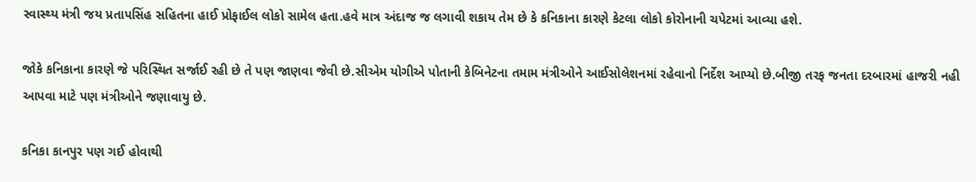સ્વાસ્થ્ય મંત્રી જય પ્રતાપસિંહ સહિતના હાઈ પ્રોફાઈલ લોકો સામેલ હતા.હવે માત્ર અંદાજ જ લગાવી શકાય તેમ છે કે કનિકાના કારણે કેટલા લોકો કોરોનાની ચપેટમાં આવ્યા હશે.

જોકે કનિકાના કારણે જે પરિસ્થિત સર્જાઈ રહી છે તે પણ જાણવા જેવી છે.સીએમ યોગીએ પોતાની કેબિનેટના તમામ મંત્રીઓને આઈસોલેશનમાં રહેવાનો નિર્દેશ આપ્યો છે.બીજી તરફ જનતા દરબારમાં હાજરી નહી આપવા માટે પણ મંત્રીઓને જણાવાયુ છે.

કનિકા કાનપુર પણ ગઈ હોવાથી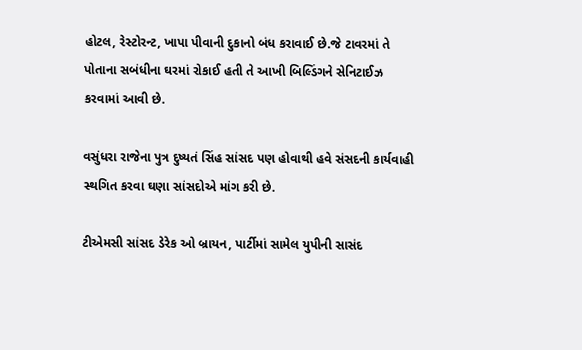હોટલ, રેસ્ટોરન્ટ, ખાપા પીવાની દુકાનો બંધ કરાવાઈ છે.જે ટાવરમાં તે પોતાના સબંધીના ઘરમાં રોકાઈ હતી તે આખી બિલ્ડિંગને સેનિટાઈઝ કરવામાં આવી છે.

વસુંધરા રાજેના પુત્ર દુષ્યતં સિંહ સાંસદ પણ હોવાથી હવે સંસદની કાર્યવાહી સ્થગિત કરવા ઘણા સાંસદોએ માંગ કરી છે.

ટીએમસી સાંસદ ડેરેક ઓ બ્રાયન, પાર્ટીમાં સામેલ યુપીની સાસંદ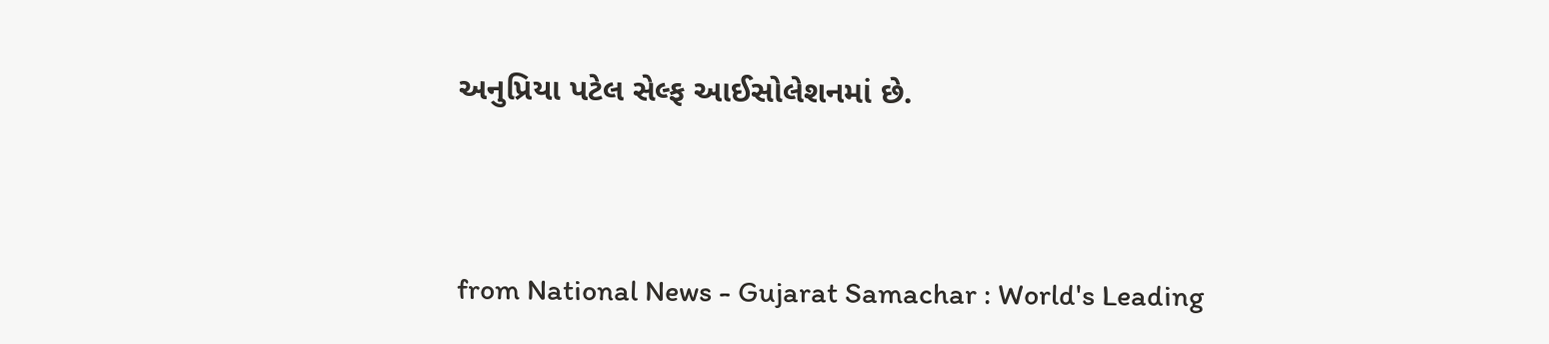અનુપ્રિયા પટેલ સેલ્ફ આઈસોલેશનમાં છે.



from National News - Gujarat Samachar : World's Leading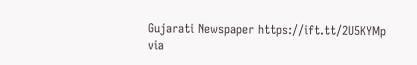Gujarati Newspaper https://ift.tt/2U5KYMp
via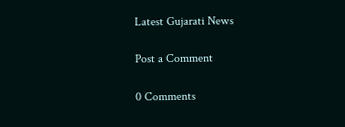Latest Gujarati News

Post a Comment

0 Comments